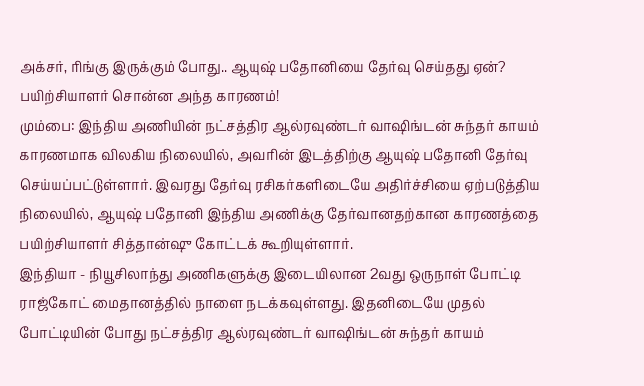அக்சர், ரிங்கு இருக்கும் போது.. ஆயுஷ் பதோனியை தேர்வு செய்தது ஏன்? பயிற்சியாளர் சொன்ன அந்த காரணம்!
மும்பை: இந்திய அணியின் நட்சத்திர ஆல்ரவுண்டர் வாஷிங்டன் சுந்தர் காயம் காரணமாக விலகிய நிலையில், அவரின் இடத்திற்கு ஆயுஷ் பதோனி தேர்வு செய்யப்பட்டுள்ளார். இவரது தேர்வு ரசிகர்களிடையே அதிர்ச்சியை ஏற்படுத்திய நிலையில், ஆயுஷ் பதோனி இந்திய அணிக்கு தேர்வானதற்கான காரணத்தை பயிற்சியாளர் சித்தான்ஷு கோட்டக் கூறியுள்ளார்.
இந்தியா - நியூசிலாந்து அணிகளுக்கு இடையிலான 2வது ஒருநாள் போட்டி ராஜ்கோட் மைதானத்தில் நாளை நடக்கவுள்ளது. இதனிடையே முதல் போட்டியின் போது நட்சத்திர ஆல்ரவுண்டர் வாஷிங்டன் சுந்தர் காயம்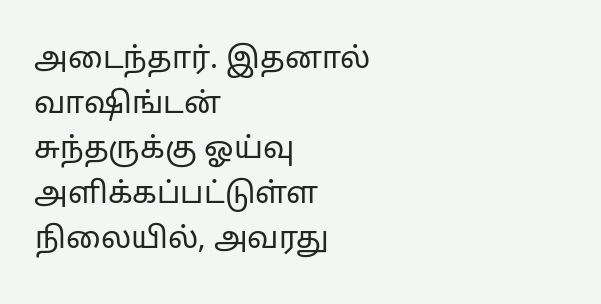அடைந்தார். இதனால் வாஷிங்டன் சுந்தருக்கு ஓய்வு அளிக்கப்பட்டுள்ள நிலையில், அவரது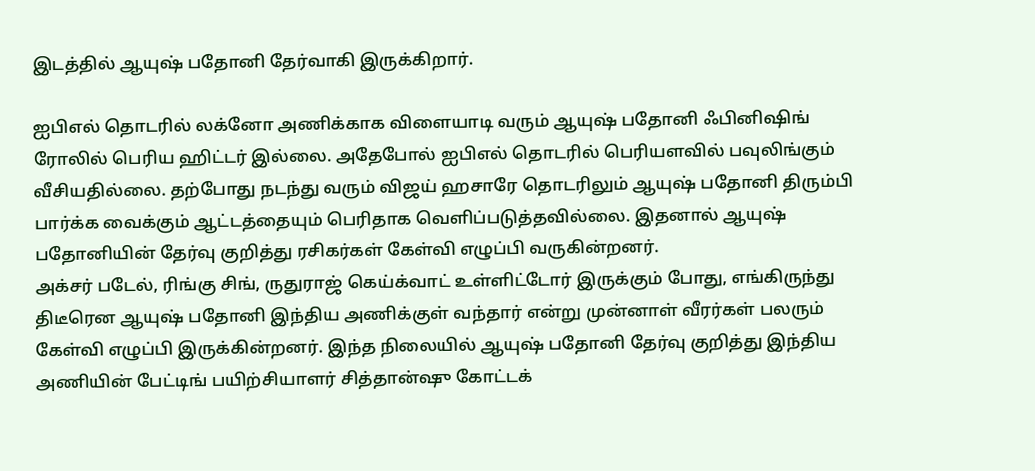இடத்தில் ஆயுஷ் பதோனி தேர்வாகி இருக்கிறார்.

ஐபிஎல் தொடரில் லக்னோ அணிக்காக விளையாடி வரும் ஆயுஷ் பதோனி ஃபினிஷிங் ரோலில் பெரிய ஹிட்டர் இல்லை. அதேபோல் ஐபிஎல் தொடரில் பெரியளவில் பவுலிங்கும் வீசியதில்லை. தற்போது நடந்து வரும் விஜய் ஹசாரே தொடரிலும் ஆயுஷ் பதோனி திரும்பி பார்க்க வைக்கும் ஆட்டத்தையும் பெரிதாக வெளிப்படுத்தவில்லை. இதனால் ஆயுஷ் பதோனியின் தேர்வு குறித்து ரசிகர்கள் கேள்வி எழுப்பி வருகின்றனர்.
அக்சர் படேல், ரிங்கு சிங், ருதுராஜ் கெய்க்வாட் உள்ளிட்டோர் இருக்கும் போது, எங்கிருந்து திடீரென ஆயுஷ் பதோனி இந்திய அணிக்குள் வந்தார் என்று முன்னாள் வீரர்கள் பலரும் கேள்வி எழுப்பி இருக்கின்றனர். இந்த நிலையில் ஆயுஷ் பதோனி தேர்வு குறித்து இந்திய அணியின் பேட்டிங் பயிற்சியாளர் சித்தான்ஷு கோட்டக்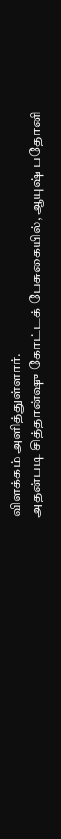விளக்கம் அளித்துள்ளார்.
அதன்படி சித்தான்ஷு கோட்டக் பேசுகையில், ஆயுஷ் பதோனி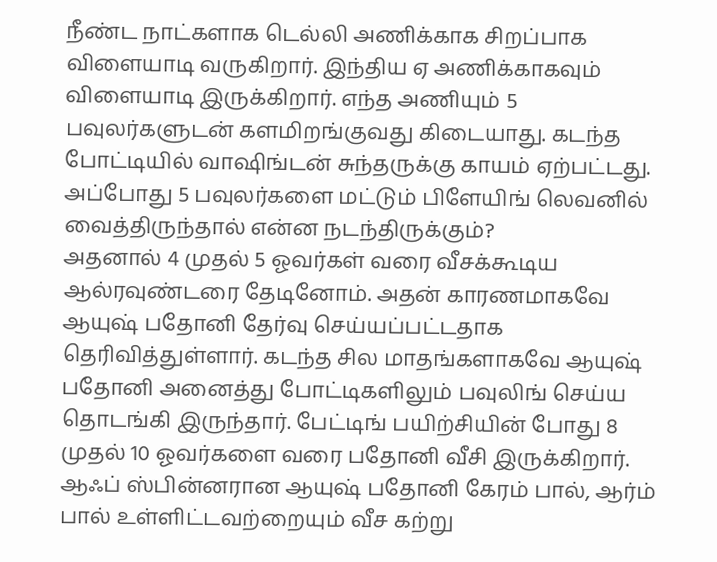நீண்ட நாட்களாக டெல்லி அணிக்காக சிறப்பாக விளையாடி வருகிறார். இந்திய ஏ அணிக்காகவும் விளையாடி இருக்கிறார். எந்த அணியும் 5 பவுலர்களுடன் களமிறங்குவது கிடையாது. கடந்த போட்டியில் வாஷிங்டன் சுந்தருக்கு காயம் ஏற்பட்டது. அப்போது 5 பவுலர்களை மட்டும் பிளேயிங் லெவனில் வைத்திருந்தால் என்ன நடந்திருக்கும்?
அதனால் 4 முதல் 5 ஓவர்கள் வரை வீசக்கூடிய ஆல்ரவுண்டரை தேடினோம். அதன் காரணமாகவே ஆயுஷ் பதோனி தேர்வு செய்யப்பட்டதாக தெரிவித்துள்ளார். கடந்த சில மாதங்களாகவே ஆயுஷ் பதோனி அனைத்து போட்டிகளிலும் பவுலிங் செய்ய தொடங்கி இருந்தார். பேட்டிங் பயிற்சியின் போது 8 முதல் 10 ஓவர்களை வரை பதோனி வீசி இருக்கிறார்.
ஆஃப் ஸ்பின்னரான ஆயுஷ் பதோனி கேரம் பால், ஆர்ம் பால் உள்ளிட்டவற்றையும் வீச கற்று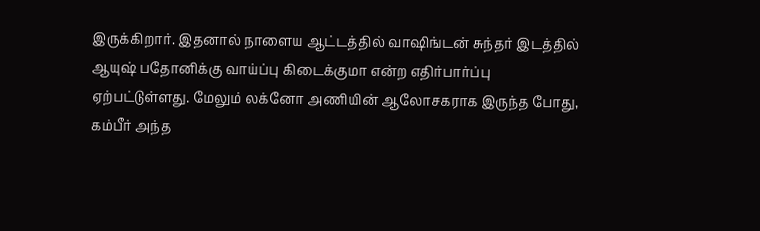இருக்கிறார். இதனால் நாளைய ஆட்டத்தில் வாஷிங்டன் சுந்தர் இடத்தில் ஆயுஷ் பதோனிக்கு வாய்ப்பு கிடைக்குமா என்ற எதிர்பார்ப்பு ஏற்பட்டுள்ளது. மேலும் லக்னோ அணியின் ஆலோசகராக இருந்த போது, கம்பீர் அந்த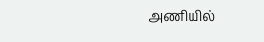அணியில்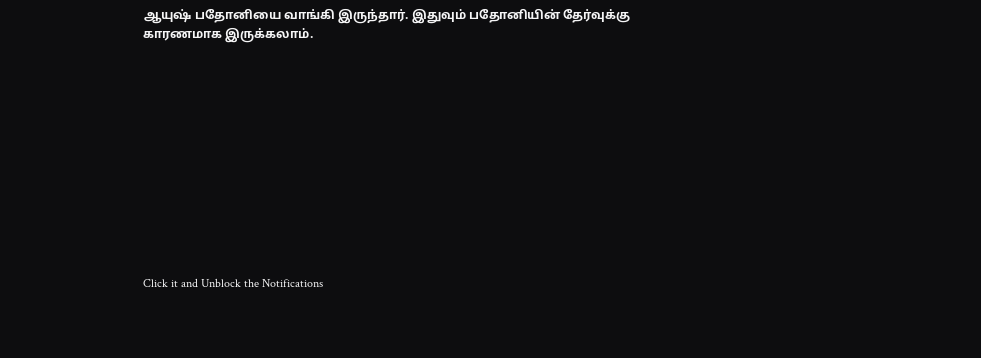ஆயுஷ் பதோனியை வாங்கி இருந்தார். இதுவும் பதோனியின் தேர்வுக்கு காரணமாக இருக்கலாம்.












Click it and Unblock the Notifications